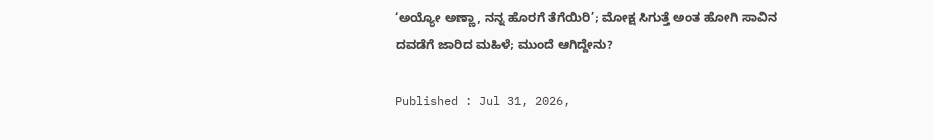‘ಅಯ್ಯೋ ಅಣ್ಣಾ, ನನ್ನ ಹೊರಗೆ ತೆಗೆಯಿರಿ’; ಮೋಕ್ಷ ಸಿಗುತ್ತೆ ಅಂತ ಹೋಗಿ ಸಾವಿನ ದವಡೆಗೆ ಜಾರಿದ ಮಹಿಳೆ; ಮುಂದೆ ಆಗಿದ್ದೇನು?

Published : Jul 31, 2026,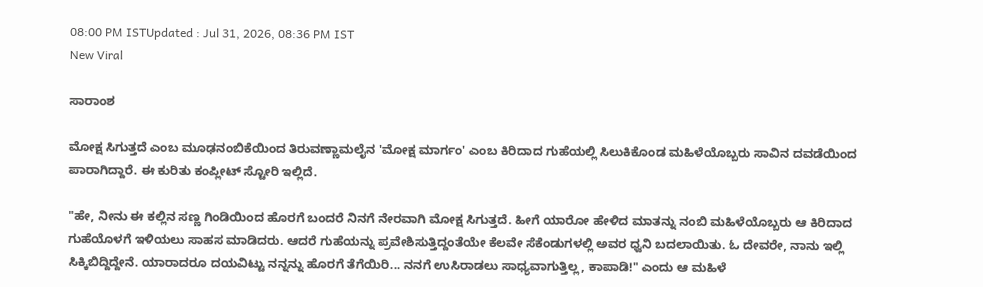08:00 PM ISTUpdated : Jul 31, 2026, 08:36 PM IST
New Viral

ಸಾರಾಂಶ

ಮೋಕ್ಷ ಸಿಗುತ್ತದೆ ಎಂಬ ಮೂಢನಂಬಿಕೆಯಿಂದ ತಿರುವಣ್ಣಾಮಲೈನ 'ಮೋಕ್ಷ ಮಾರ್ಗಂ' ಎಂಬ ಕಿರಿದಾದ ಗುಹೆಯಲ್ಲಿ ಸಿಲುಕಿಕೊಂಡ ಮಹಿಳೆಯೊಬ್ಬರು ಸಾವಿನ ದವಡೆಯಿಂದ ಪಾರಾಗಿದ್ದಾರೆ. ಈ ಕುರಿತು ಕಂಪ್ಲೀಟ್ ಸ್ಟೋರಿ ಇಲ್ಲಿದೆ.

"ಹೇ, ನೀನು ಈ ಕಲ್ಲಿನ ಸಣ್ಣ ಗಿಂಡಿಯಿಂದ ಹೊರಗೆ ಬಂದರೆ ನಿನಗೆ ನೇರವಾಗಿ ಮೋಕ್ಷ ಸಿಗುತ್ತದೆ. ಹೀಗೆ ಯಾರೋ ಹೇಳಿದ ಮಾತನ್ನು ನಂಬಿ ಮಹಿಳೆಯೊಬ್ಬರು ಆ ಕಿರಿದಾದ ಗುಹೆಯೊಳಗೆ ಇಳಿಯಲು ಸಾಹಸ ಮಾಡಿದರು. ಆದರೆ ಗುಹೆಯನ್ನು ಪ್ರವೇಶಿಸುತ್ತಿದ್ದಂತೆಯೇ ಕೆಲವೇ ಸೆಕೆಂಡುಗಳಲ್ಲಿ ಅವರ ಧ್ವನಿ ಬದಲಾಯಿತು. ಓ ದೇವರೇ, ನಾನು ಇಲ್ಲಿ ಸಿಕ್ಕಿಬಿದ್ದಿದ್ದೇನೆ. ಯಾರಾದರೂ ದಯವಿಟ್ಟು ನನ್ನನ್ನು ಹೊರಗೆ ತೆಗೆಯಿರಿ... ನನಗೆ ಉಸಿರಾಡಲು ಸಾಧ್ಯವಾಗುತ್ತಿಲ್ಲ, ಕಾಪಾಡಿ!" ಎಂದು ಆ ಮಹಿಳೆ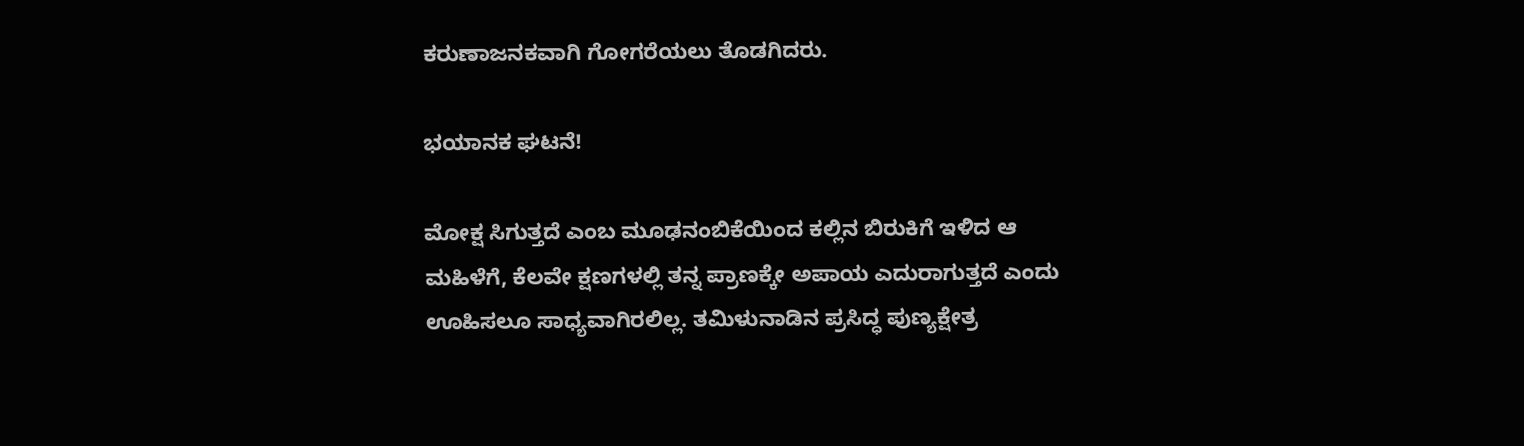ಕರುಣಾಜನಕವಾಗಿ ಗೋಗರೆಯಲು ತೊಡಗಿದರು.

ಭಯಾನಕ ಘಟನೆ!

ಮೋಕ್ಷ ಸಿಗುತ್ತದೆ ಎಂಬ ಮೂಢನಂಬಿಕೆಯಿಂದ ಕಲ್ಲಿನ ಬಿರುಕಿಗೆ ಇಳಿದ ಆ ಮಹಿಳೆಗೆ, ಕೆಲವೇ ಕ್ಷಣಗಳಲ್ಲಿ ತನ್ನ ಪ್ರಾಣಕ್ಕೇ ಅಪಾಯ ಎದುರಾಗುತ್ತದೆ ಎಂದು ಊಹಿಸಲೂ ಸಾಧ್ಯವಾಗಿರಲಿಲ್ಲ. ತಮಿಳುನಾಡಿನ ಪ್ರಸಿದ್ಧ ಪುಣ್ಯಕ್ಷೇತ್ರ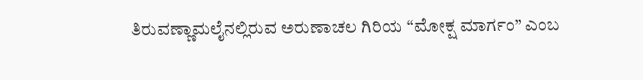ತಿರುವಣ್ಣಾಮಲೈನಲ್ಲಿರುವ ಅರುಣಾಚಲ ಗಿರಿಯ “ಮೋಕ್ಷ ಮಾರ್ಗಂ” ಎಂಬ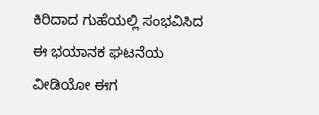ಕಿರಿದಾದ ಗುಹೆಯಲ್ಲಿ ಸಂಭವಿಸಿದ ಈ ಭಯಾನಕ ಘಟನೆಯ ವೀಡಿಯೋ ಈಗ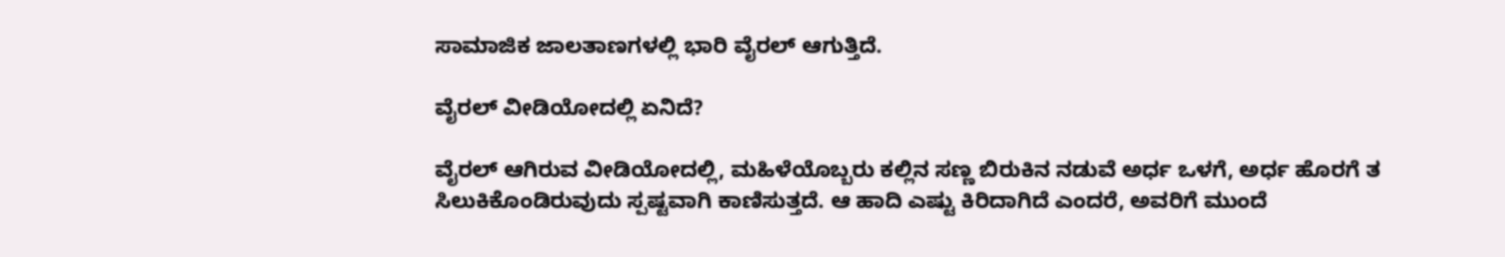ಸಾಮಾಜಿಕ ಜಾಲತಾಣಗಳಲ್ಲಿ ಭಾರಿ ವೈರಲ್ ಆಗುತ್ತಿದೆ.

ವೈರಲ್ ವೀಡಿಯೋದಲ್ಲಿ ಏನಿದೆ?

ವೈರಲ್ ಆಗಿರುವ ವೀಡಿಯೋದಲ್ಲಿ, ಮಹಿಳೆಯೊಬ್ಬರು ಕಲ್ಲಿನ ಸಣ್ಣ ಬಿರುಕಿನ ನಡುವೆ ಅರ್ಧ ಒಳಗೆ, ಅರ್ಧ ಹೊರಗೆ ತ ಸಿಲುಕಿಕೊಂಡಿರುವುದು ಸ್ಪಷ್ಟವಾಗಿ ಕಾಣಿಸುತ್ತದೆ. ಆ ಹಾದಿ ಎಷ್ಟು ಕಿರಿದಾಗಿದೆ ಎಂದರೆ, ಅವರಿಗೆ ಮುಂದೆ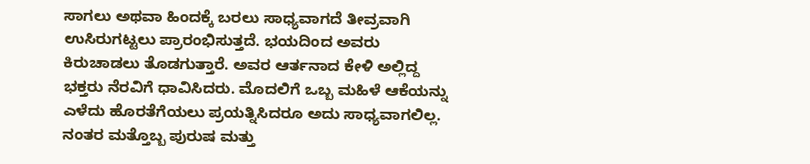ಸಾಗಲು ಅಥವಾ ಹಿಂದಕ್ಕೆ ಬರಲು ಸಾಧ್ಯವಾಗದೆ ತೀವ್ರವಾಗಿ ಉಸಿರುಗಟ್ಟಲು ಪ್ರಾರಂಭಿಸುತ್ತದೆ. ಭಯದಿಂದ ಅವರು ಕಿರುಚಾಡಲು ತೊಡಗುತ್ತಾರೆ. ಅವರ ಆರ್ತನಾದ ಕೇಳಿ ಅಲ್ಲಿದ್ದ ಭಕ್ತರು ನೆರವಿಗೆ ಧಾವಿಸಿದರು. ಮೊದಲಿಗೆ ಒಬ್ಬ ಮಹಿಳೆ ಆಕೆಯನ್ನು ಎಳೆದು ಹೊರತೆಗೆಯಲು ಪ್ರಯತ್ನಿಸಿದರೂ ಅದು ಸಾಧ್ಯವಾಗಲಿಲ್ಲ. ನಂತರ ಮತ್ತೊಬ್ಬ ಪುರುಷ ಮತ್ತು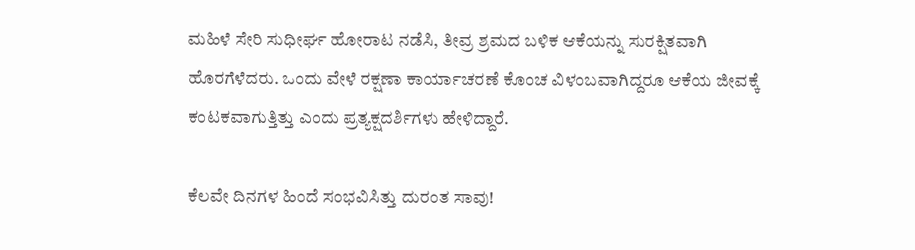ಮಹಿಳೆ ಸೇರಿ ಸುಧೀರ್ಘ ಹೋರಾಟ ನಡೆಸಿ, ತೀವ್ರ ಶ್ರಮದ ಬಳಿಕ ಆಕೆಯನ್ನು ಸುರಕ್ಷಿತವಾಗಿ ಹೊರಗೆಳೆದರು. ಒಂದು ವೇಳೆ ರಕ್ಷಣಾ ಕಾರ್ಯಾಚರಣೆ ಕೊಂಚ ವಿಳಂಬವಾಗಿದ್ದರೂ ಆಕೆಯ ಜೀವಕ್ಕೆ ಕಂಟಕವಾಗುತ್ತಿತ್ತು ಎಂದು ಪ್ರತ್ಯಕ್ಷದರ್ಶಿಗಳು ಹೇಳಿದ್ದಾರೆ.

ಕೆಲವೇ ದಿನಗಳ ಹಿಂದೆ ಸಂಭವಿಸಿತ್ತು ದುರಂತ ಸಾವು!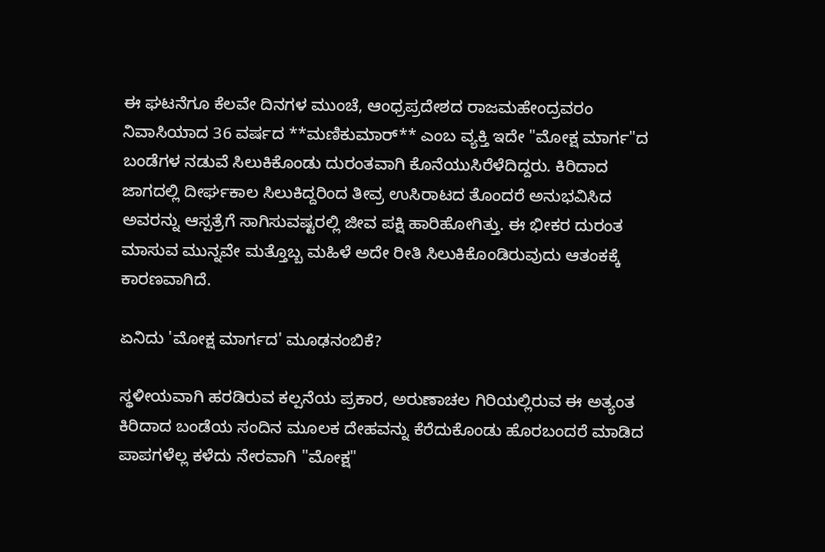ಈ ಘಟನೆಗೂ ಕೆಲವೇ ದಿನಗಳ ಮುಂಚೆ, ಆಂಧ್ರಪ್ರದೇಶದ ರಾಜಮಹೇಂದ್ರವರಂ ನಿವಾಸಿಯಾದ 36 ವರ್ಷದ **ಮಣಿಕುಮಾರ್** ಎಂಬ ವ್ಯಕ್ತಿ ಇದೇ "ಮೋಕ್ಷ ಮಾರ್ಗ"ದ ಬಂಡೆಗಳ ನಡುವೆ ಸಿಲುಕಿಕೊಂಡು ದುರಂತವಾಗಿ ಕೊನೆಯುಸಿರೆಳೆದಿದ್ದರು. ಕಿರಿದಾದ ಜಾಗದಲ್ಲಿ ದೀರ್ಘಕಾಲ ಸಿಲುಕಿದ್ದರಿಂದ ತೀವ್ರ ಉಸಿರಾಟದ ತೊಂದರೆ ಅನುಭವಿಸಿದ ಅವರನ್ನು ಆಸ್ಪತ್ರೆಗೆ ಸಾಗಿಸುವಷ್ಟರಲ್ಲಿ ಜೀವ ಪಕ್ಷಿ ಹಾರಿಹೋಗಿತ್ತು. ಈ ಭೀಕರ ದುರಂತ ಮಾಸುವ ಮುನ್ನವೇ ಮತ್ತೊಬ್ಬ ಮಹಿಳೆ ಅದೇ ರೀತಿ ಸಿಲುಕಿಕೊಂಡಿರುವುದು ಆತಂಕಕ್ಕೆ ಕಾರಣವಾಗಿದೆ.

ಏನಿದು 'ಮೋಕ್ಷ ಮಾರ್ಗದ' ಮೂಢನಂಬಿಕೆ?

ಸ್ಥಳೀಯವಾಗಿ ಹರಡಿರುವ ಕಲ್ಪನೆಯ ಪ್ರಕಾರ, ಅರುಣಾಚಲ ಗಿರಿಯಲ್ಲಿರುವ ಈ ಅತ್ಯಂತ ಕಿರಿದಾದ ಬಂಡೆಯ ಸಂದಿನ ಮೂಲಕ ದೇಹವನ್ನು ಕೆರೆದುಕೊಂಡು ಹೊರಬಂದರೆ ಮಾಡಿದ ಪಾಪಗಳೆಲ್ಲ ಕಳೆದು ನೇರವಾಗಿ "ಮೋಕ್ಷ"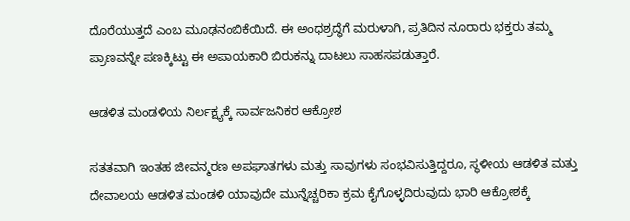ದೊರೆಯುತ್ತದೆ ಎಂಬ ಮೂಢನಂಬಿಕೆಯಿದೆ. ಈ ಅಂಧಶ್ರದ್ಧೆಗೆ ಮರುಳಾಗಿ, ಪ್ರತಿದಿನ ನೂರಾರು ಭಕ್ತರು ತಮ್ಮ ಪ್ರಾಣವನ್ನೇ ಪಣಕ್ಕಿಟ್ಟು ಈ ಅಪಾಯಕಾರಿ ಬಿರುಕನ್ನು ದಾಟಲು ಸಾಹಸಪಡುತ್ತಾರೆ.

ಆಡಳಿತ ಮಂಡಳಿಯ ನಿರ್ಲಕ್ಷ್ಯಕ್ಕೆ ಸಾರ್ವಜನಿಕರ ಆಕ್ರೋಶ

ಸತತವಾಗಿ ಇಂತಹ ಜೀವನ್ಮರಣ ಅಪಘಾತಗಳು ಮತ್ತು ಸಾವುಗಳು ಸಂಭವಿಸುತ್ತಿದ್ದರೂ, ಸ್ಥಳೀಯ ಆಡಳಿತ ಮತ್ತು ದೇವಾಲಯ ಆಡಳಿತ ಮಂಡಳಿ ಯಾವುದೇ ಮುನ್ನೆಚ್ಚರಿಕಾ ಕ್ರಮ ಕೈಗೊಳ್ಳದಿರುವುದು ಭಾರಿ ಆಕ್ರೋಶಕ್ಕೆ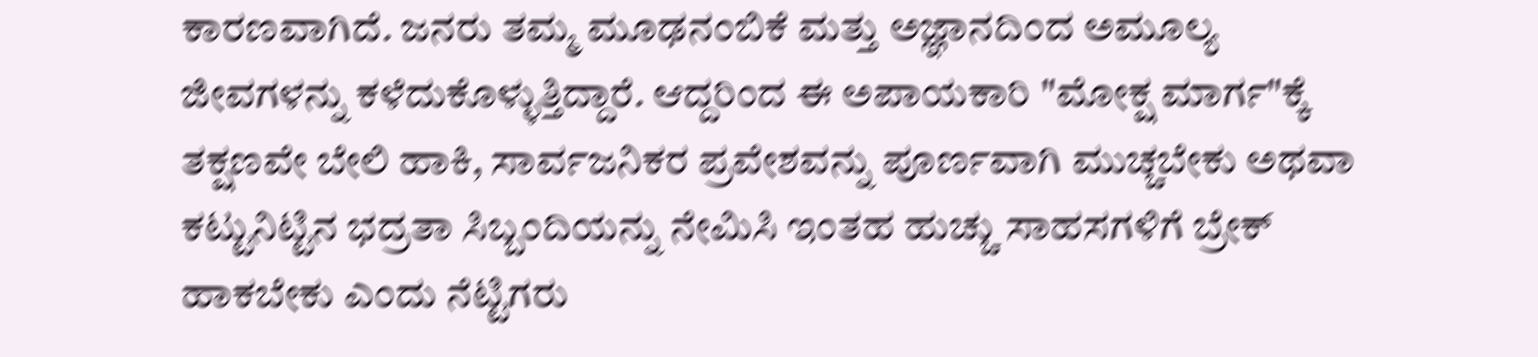ಕಾರಣವಾಗಿದೆ. ಜನರು ತಮ್ಮ ಮೂಢನಂಬಿಕೆ ಮತ್ತು ಅಜ್ಞಾನದಿಂದ ಅಮೂಲ್ಯ ಜೀವಗಳನ್ನು ಕಳೆದುಕೊಳ್ಳುತ್ತಿದ್ದಾರೆ. ಆದ್ದರಿಂದ ಈ ಅಪಾಯಕಾರಿ "ಮೋಕ್ಷ ಮಾರ್ಗ"ಕ್ಕೆ ತಕ್ಷಣವೇ ಬೇಲಿ ಹಾಕಿ, ಸಾರ್ವಜನಿಕರ ಪ್ರವೇಶವನ್ನು ಪೂರ್ಣವಾಗಿ ಮುಚ್ಚಬೇಕು ಅಥವಾ ಕಟ್ಟುನಿಟ್ಟಿನ ಭದ್ರತಾ ಸಿಬ್ಬಂದಿಯನ್ನು ನೇಮಿಸಿ ಇಂತಹ ಹುಚ್ಚು ಸಾಹಸಗಳಿಗೆ ಬ್ರೇಕ್ ಹಾಕಬೇಕು ಎಂದು ನೆಟ್ಟಿಗರು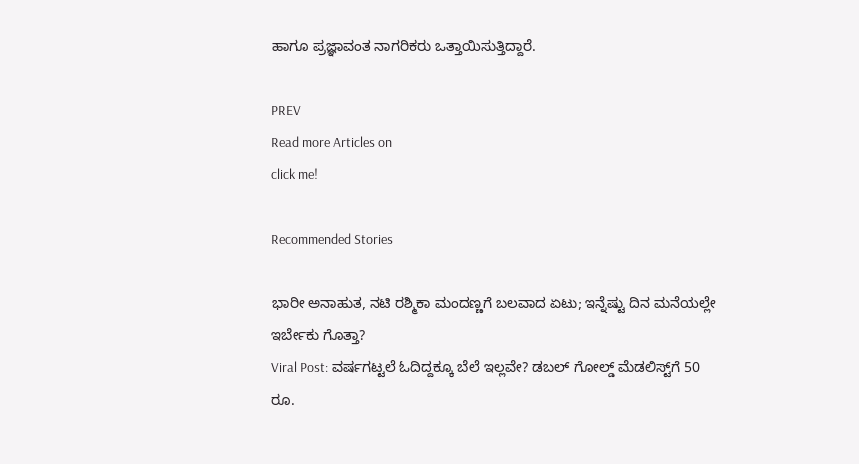ಹಾಗೂ ಪ್ರಜ್ಞಾವಂತ ನಾಗರಿಕರು ಒತ್ತಾಯಿಸುತ್ತಿದ್ದಾರೆ.

PREV
Read more Articles on
click me!

Recommended Stories

ಭಾರೀ ಅನಾಹುತ, ನಟಿ ರಶ್ಮಿಕಾ ಮಂದಣ್ಣಗೆ ಬಲವಾದ ಏಟು; ಇನ್ನೆಷ್ಟು ದಿನ ಮನೆಯಲ್ಲೇ ಇರ್ಬೇಕು ಗೊತ್ತಾ?
Viral Post: ವರ್ಷಗಟ್ಟಲೆ ಓದಿದ್ದಕ್ಕೂ ಬೆಲೆ ಇಲ್ಲವೇ? ಡಬಲ್ ಗೋಲ್ಡ್ ಮೆಡಲಿಸ್ಟ್‌ಗೆ 50 ರೂ.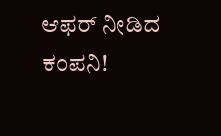ಆಫರ್ ನೀಡಿದ ಕಂಪನಿ!